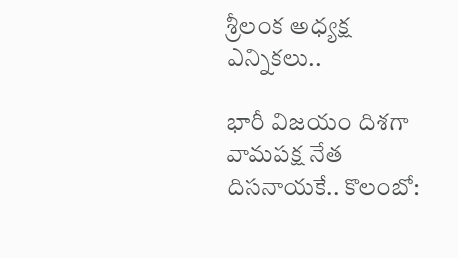శ్రీలంక అధ్యక్ష ఎన్నికలు..

భారీ విజయం దిశగా వామపక్ష నేత దిసనాయకే.. కొలంబో: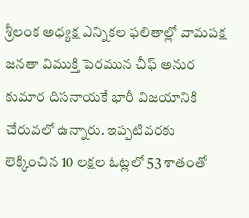శ్రీలంక అధ్యక్ష ఎన్నికల ఫలితాల్లో వామపక్ష జనతా విముక్తి పెరమున చీఫ్‌ అనుర కుమార దిసనాయకే భారీ విజయానికి చేరువలో ఉన్నారు. ఇప్పటివరకు లెక్కించిన 10 లక్షల ఓట్లలో 53 శాతంతో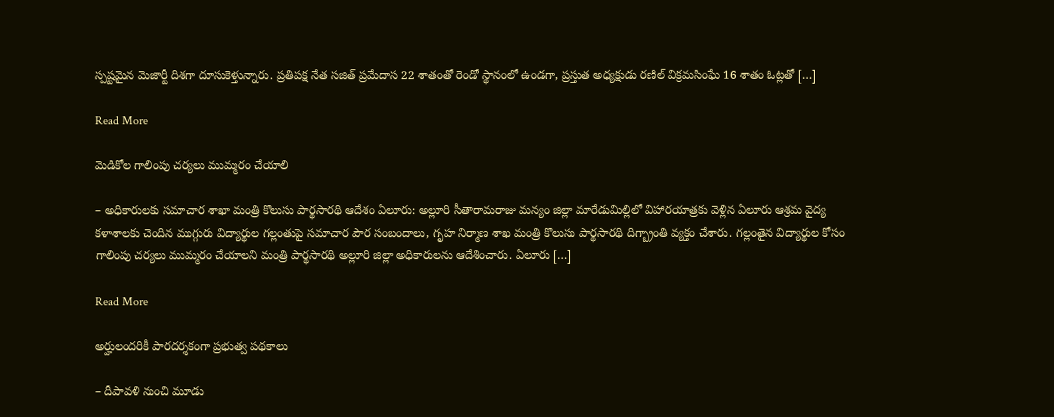స్పష్టమైన మెజార్టీ దిశగా దూసుకెళ్తున్నారు. ప్రతిపక్ష నేత సజిత్‌ ప్రమేదాస 22 శాతంతో రెండో స్థానంలో ఉండగా, ప్రస్తుత అధ్యక్షుడు రణిల్‌ విక్రమసింఘే 16 శాతం ఓట్లతో […]

Read More

మెడికోల గాలింపు చర్యలు ముమ్మరం చేయాలి

– అధికారులకు సమాచార శాఖా మంత్రి కొలుసు పార్థసారథి ఆదేశం ఏలూరు: అల్లూరి సీతారామరాజు మన్యం జిల్లా మారేడుమిల్లిలో విహారయాత్రకు వెళ్లిన ఏలూరు ఆశ్రమ వైద్య కళాశాలకు చెందిన ముగ్గురు విద్యార్థుల గల్లంతుపై సమాచార పౌర సంబందాలు, గృహ నిర్మాణ శాఖ మంత్రి కొలుసు పార్థసారథి దిగ్బ్రాంతి వ్యక్తం చేశారు. గల్లంతైన విద్యార్థుల కోసం గాలింపు చర్యలు ముమ్మరం చేయాలని మంత్రి పార్థసారథి అల్లూరి జిల్లా అధికారులను ఆదేశించారు. ఏలూరు […]

Read More

అర్హులందరికీ పారదర్శకంగా ప్రభుత్వ పథకాలు

– దీపావళి నుంచి మూడు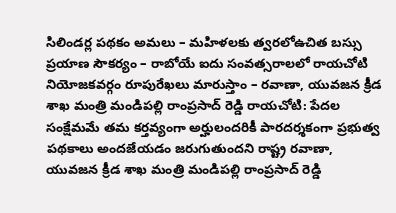సిలిండర్ల పథకం అమలు – మహిళలకు త్వరలోఉచిత బస్సు ప్రయాణ సౌకర్యం – రాబోయే ఐదు సంవత్సరాలలో రాయచోటి నియోజకవర్గం రూపురేఖలు మారుస్తాం – రవాణా, యువజన క్రీడ శాఖ మంత్రి మండిపల్లి రాంప్రసాద్ రెడ్డి రాయచోటి: పేదల సంక్షేమమే తమ కర్తవ్యంగా అర్హులందరికీ పారదర్శకంగా ప్రభుత్వ పథకాలు అందజేయడం జరుగుతుందని రాష్ట్ర రవాణా, యువజన క్రీడ శాఖ మంత్రి మండిపల్లి రాంప్రసాద్ రెడ్డి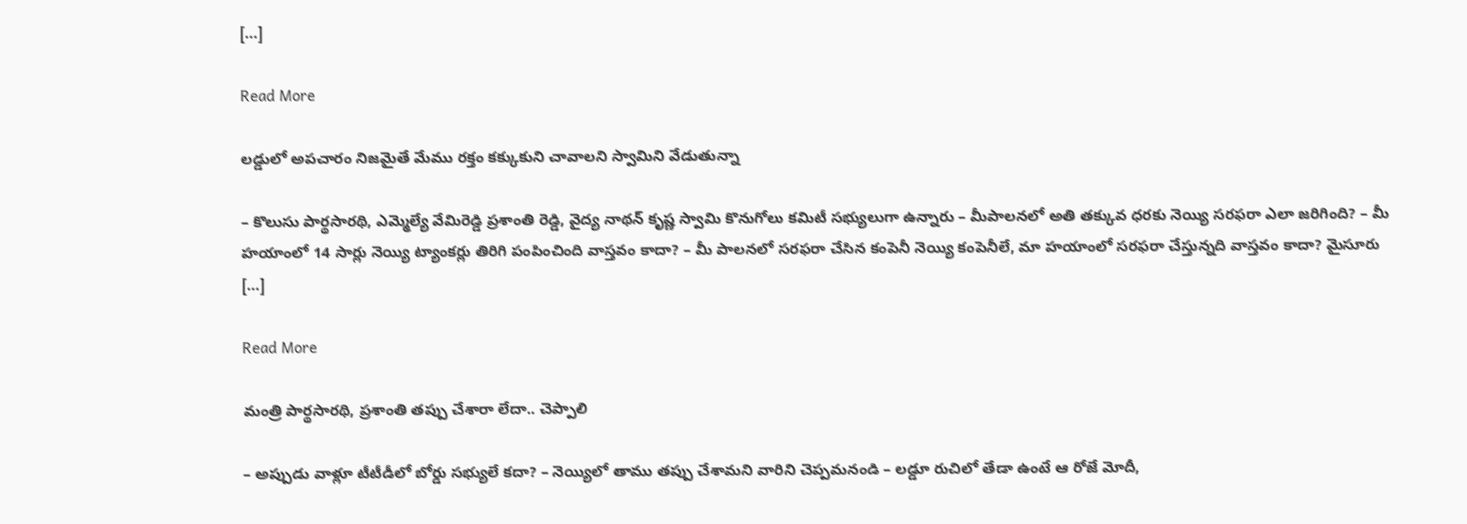[…]

Read More

లడ్డులో అపచారం నిజమైతే మేము రక్తం కక్కుకుని చావాలని స్వామిని వేడుతున్నా

– కొలుసు పార్థసారథి, ఎమ్మెల్యే వేమిరెడ్డి ప్రశాంతి రెడ్డి, వైద్య నాథన్ కృష్ణ స్వామి కొనుగోలు కమిటీ సభ్యులుగా ఉన్నారు – మీపాలనలో అతి తక్కువ ధరకు నెయ్యి సరఫరా ఎలా జరిగింది? – మీ హయాంలో 14 సార్లు నెయ్యి ట్యాంకర్లు తిరిగి పంపించింది వాస్తవం కాదా? – మీ పాలనలో సరఫరా చేసిన కంపెనీ నెయ్యి కంపెనీలే, మా హయాంలో సరఫరా చేస్తున్నది వాస్తవం కాదా? మైసూరు […]

Read More

మంత్రి పార్థసారథి, ప్రశాంతి తప్పు చేశారా లేదా.. చెప్పాలి

– అప్పుడు వాళ్లూ టీటీడీలో బోర్డు సభ్యులే కదా? – నెయ్యిలో తాము తప్పు చేశామని వారిని చెప్పమనండి – లడ్డూ రుచిలో తేడా ఉంటే ఆ రోజే మోదీ,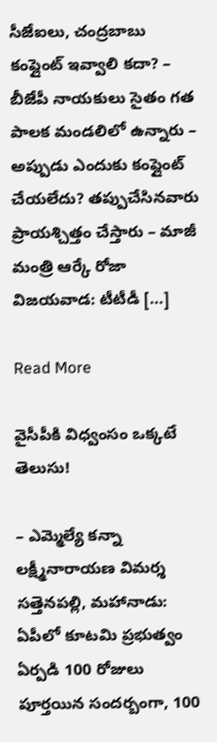సీజేఐలు, చంద్రబాబు కంప్లైంట్ ఇవ్వాలి కదా? – బీజేపీ నాయకులు సైతం గత పాలక మండలిలో ఉన్నారు – అప్పుడు ఎందుకు కంప్లైంట్ చేయలేదు? తప్పుచేసినవారు ప్రాయశ్చిత్తం చేస్తారు – మాజీ మంత్రి ఆర్కే రోజా విజ‌య‌వాడ‌: టీటీడీ […]

Read More

వైసీపీకి విధ్వంసం ఒక్కటే తెలుసు!

– ఎమ్మెల్యే కన్నా లక్ష్మీనారాయణ విమర్శ సత్తెనపల్లి, మహానాడు: ఏపీలో కూటమి ప్రభుత్వం ఏర్పడి 100 రోజులు పూర్తయిన సందర్బంగా, 100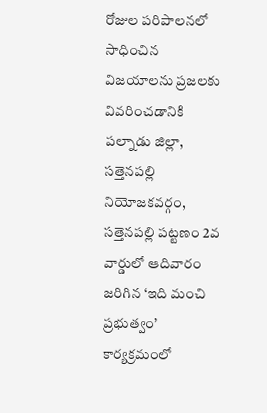రోజుల పరిపాలనలో సాధించిన విజయాలను ప్రజలకు వివరించడానికి పల్నాడు జిల్లా, సత్తెనపల్లి నియోజకవర్గం, సత్తెనపల్లి పట్టణం 2వ వార్డులో ఆదివారం జరిగిన ‘ఇది మంచి ప్రభుత్వం’ కార్యక్రమంలో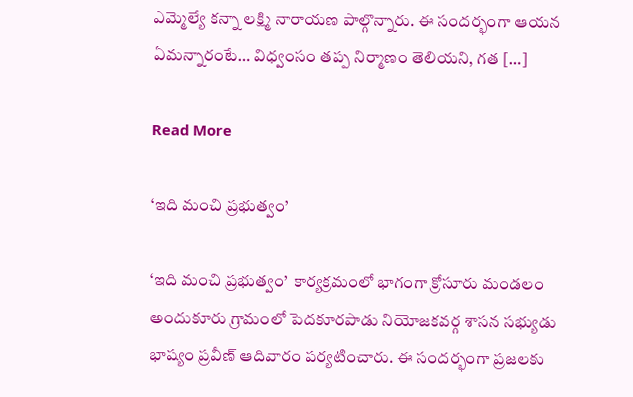ఎమ్మెల్యే కన్నా లక్ష్మి నారాయణ పాల్గొన్నారు. ఈ సందర్భంగా ఆయన ఏమన్నారంటే… విధ్వంసం తప్ప నిర్మాణం తెలియని, గత […]

Read More

‘ఇది మంచి ప్రభుత్వం’

‘ఇది మంచి ప్రభుత్వం’  కార్యక్రమంలో భాగంగా క్రోసూరు మండలం అందుకూరు గ్రామంలో పెదకూరపాడు నియోజకవర్గ శాసన సభ్యుడు భాష్యం ప్రవీణ్ ఆదివారం పర్యటించారు. ఈ సందర్భంగా ప్రజలకు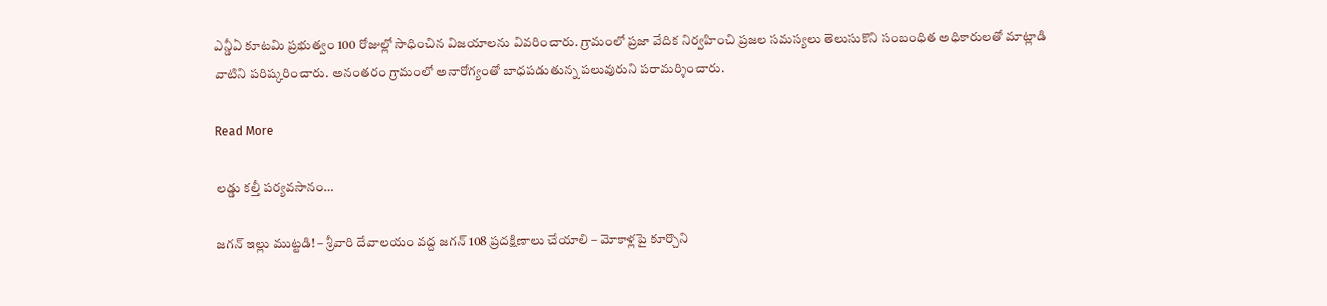ఎన్డీఏ కూటమి ప్రభుత్వం 100 రోజుల్లో సాధించిన విజయాలను వివరించారు. గ్రామంలో ప్రజా వేదిక నిర్వహించి ప్రజల సమస్యలు తెలుసుకొని సంబంధిత అధికారులతో మాట్లాడి వాటిని పరిష్కరించారు. అనంతరం గ్రామంలో అనారోగ్యంతో బాధపడుతున్న పలువురుని పరామర్శించారు.

Read More

లడ్డు కల్తీ పర్యవసానం…

జగన్‌ ఇల్లు ముట్టడి! – శ్రీవారి దేవాలయం వద్ద జగన్ 108 ప్రదక్షిణాలు చేయాలి – మోకాళ్లపై కూర్చొని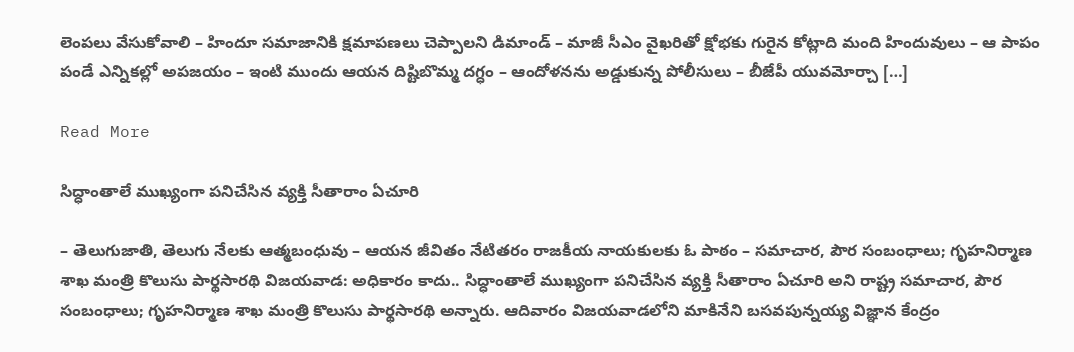లెంపలు వేసుకోవాలి – హిందూ సమాజానికి క్షమాపణలు చెప్పాలని డిమాండ్ – మాజీ సీఎం వైఖరితో క్షోభకు గురైన కోట్లాది మంది హిందువులు – ఆ పాపం పండే ఎన్నికల్లో అపజయం – ఇంటి ముందు ఆయన దిష్టిబొమ్మ దగ్ధం – ఆందోళనను అడ్డుకున్న పోలీసులు – బీజేపీ యువమోర్చా […]

Read More

సిద్ధాంతాలే ముఖ్యంగా ప‌నిచేసిన వ్య‌క్తి సీతారాం ఏచూరి

– తెలుగుజాతి, తెలుగు నేల‌కు ఆత్మ‌బంధువు – ఆయ‌న జీవితం నేటిత‌రం రాజ‌కీయ నాయ‌కుల‌కు ఓ పాఠం – స‌మాచార‌, పౌర సంబంధాలు; గృహ‌నిర్మాణ శాఖ మంత్రి కొలుసు పార్థ‌సార‌థి విజ‌య‌వాడ‌: అధికారం కాదు.. సిద్ధాంతాలే ముఖ్యంగా ప‌నిచేసిన వ్య‌క్తి సీతారాం ఏచూరి అని రాష్ట్ర స‌మాచార‌, పౌర సంబంధాలు; గృహ‌నిర్మాణ శాఖ మంత్రి కొలుసు పార్థ‌సార‌థి అన్నారు. ఆదివారం విజ‌య‌వాడ‌లోని మాకినేని బ‌స‌వ‌పున్న‌య్య విజ్ఞాన కేంద్రం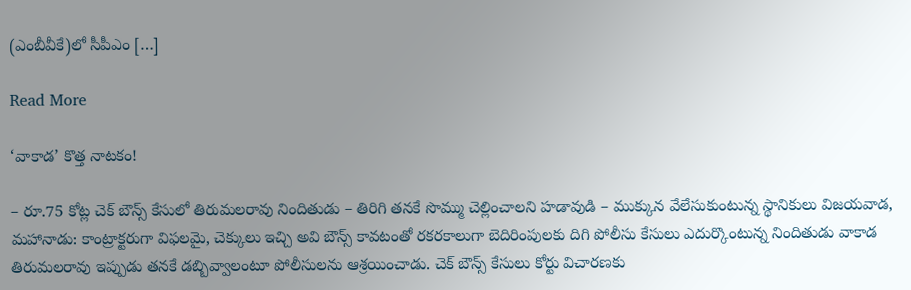(ఎంబీవీకే)లో సీపీఎం […]

Read More

‘వాకాడ’ కొత్త నాటకం!

– రూ.75 కోట్ల చెక్ బౌన్స్ కేసులో తిరుమలరావు నిందితుడు – తిరిగి తనకే సొమ్ము చెల్లించాలని హడావుడి – ముక్కున వేలేసుకుంటున్న స్థానికులు విజయవాడ, మహానాడు: కాంట్రాక్టరుగా విఫలమై, చెక్కులు ఇచ్చి అవి బౌన్స్ కావటంతో రకరకాలుగా బెదిరింపులకు దిగి పోలీసు కేసులు ఎదుర్కొంటున్న నిందితుడు వాకాడ తిరుమలరావు ఇప్పుడు తనకే డబ్బివ్వాలంటూ పోలీసులను ఆశ్రయించాడు. చెక్ బౌన్స్ కేసులు కోర్టు విచారణకు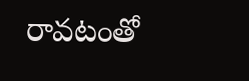రావటంతో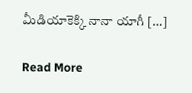మీడియాకెక్కి నానా యాగీ […]

Read More